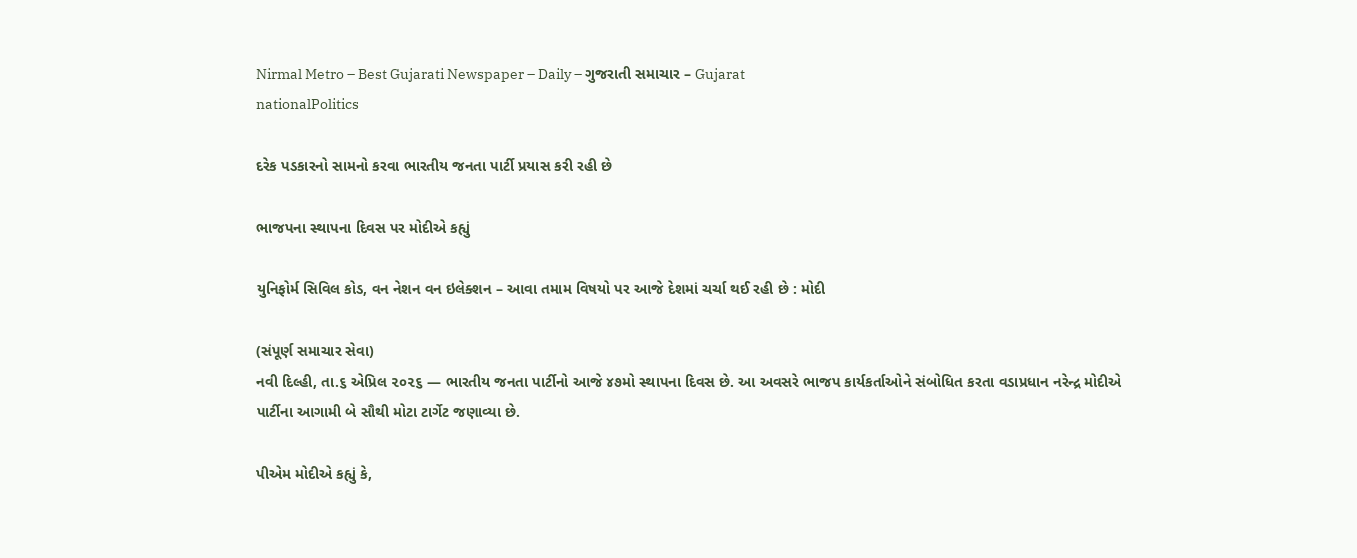Nirmal Metro – Best Gujarati Newspaper – Daily – ગુજરાતી સમાચાર – Gujarat
nationalPolitics

દરેક પડકારનો સામનો કરવા ભારતીય જનતા પાર્ટી પ્રયાસ કરી રહી છે

ભાજપના સ્થાપના દિવસ પર મોદીએ કહ્યું

યુનિફોર્મ સિવિલ કોડ, વન નેશન વન ઇલેક્શન – આવા તમામ વિષયો પર આજે દેશમાં ચર્ચા થઈ રહી છે : મોદી

(સંપૂર્ણ સમાચાર સેવા)
નવી દિલ્હી, તા.૬ એપ્રિલ ૨૦૨૬ — ભારતીય જનતા પાર્ટીનો આજે ૪૭મો સ્થાપના દિવસ છે. આ અવસરે ભાજપ કાર્યકર્તાઓને સંબોધિત કરતા વડાપ્રધાન નરેન્દ્ર મોદીએ પાર્ટીના આગામી બે સૌથી મોટા ટાર્ગેટ જણાવ્યા છે.

પીએમ મોદીએ કહ્યું કે,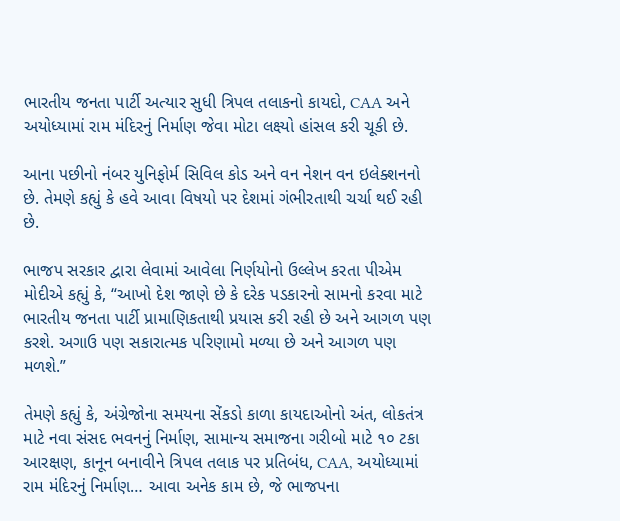ભારતીય જનતા પાર્ટી અત્યાર સુધી ત્રિપલ તલાકનો કાયદો, CAA અને અયોધ્યામાં રામ મંદિરનું નિર્માણ જેવા મોટા લક્ષ્યો હાંસલ કરી ચૂકી છે.

આના પછીનો નંબર યુનિફોર્મ સિવિલ કોડ અને વન નેશન વન ઇલેક્શનનો છે. તેમણે કહ્યું કે હવે આવા વિષયો પર દેશમાં ગંભીરતાથી ચર્ચા થઈ રહી છે.

ભાજપ સરકાર દ્વારા લેવામાં આવેલા નિર્ણયોનો ઉલ્લેખ કરતા પીએમ મોદીએ કહ્યું કે, “આખો દેશ જાણે છે કે દરેક પડકારનો સામનો કરવા માટે ભારતીય જનતા પાર્ટી પ્રામાણિકતાથી પ્રયાસ કરી રહી છે અને આગળ પણ કરશે. અગાઉ પણ સકારાત્મક પરિણામો મળ્યા છે અને આગળ પણ મળશે.”

તેમણે કહ્યું કે, અંગ્રેજોના સમયના સેંકડો કાળા કાયદાઓનો અંત, લોકતંત્ર માટે નવા સંસદ ભવનનું નિર્માણ, સામાન્ય સમાજના ગરીબો માટે ૧૦ ટકા આરક્ષણ, કાનૂન બનાવીને ત્રિપલ તલાક પર પ્રતિબંધ, CAA, અયોધ્યામાં રામ મંદિરનું નિર્માણ… આવા અનેક કામ છે, જે ભાજપના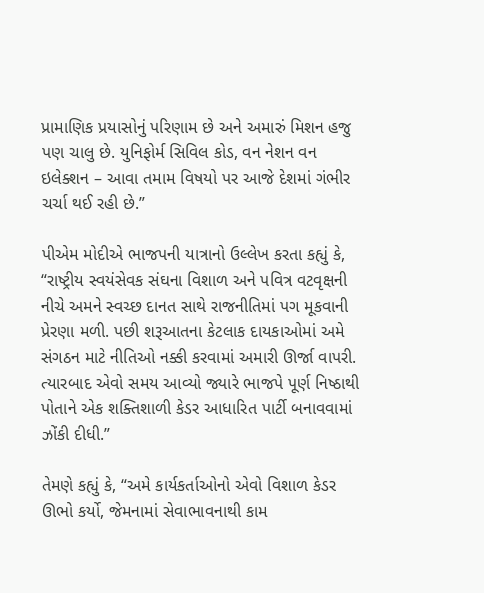પ્રામાણિક પ્રયાસોનું પરિણામ છે અને અમારું મિશન હજુ પણ ચાલુ છે. યુનિફોર્મ સિવિલ કોડ, વન નેશન વન ઇલેક્શન – આવા તમામ વિષયો પર આજે દેશમાં ગંભીર ચર્ચા થઈ રહી છે.”

પીએમ મોદીએ ભાજપની યાત્રાનો ઉલ્લેખ કરતા કહ્યું કે, “રાષ્ટ્રીય સ્વયંસેવક સંઘના વિશાળ અને પવિત્ર વટવૃક્ષની નીચે અમને સ્વચ્છ દાનત સાથે રાજનીતિમાં પગ મૂકવાની પ્રેરણા મળી. પછી શરૂઆતના કેટલાક દાયકાઓમાં અમે સંગઠન માટે નીતિઓ નક્કી કરવામાં અમારી ઊર્જા વાપરી. ત્યારબાદ એવો સમય આવ્યો જ્યારે ભાજપે પૂર્ણ નિષ્ઠાથી પોતાને એક શક્તિશાળી કેડર આધારિત પાર્ટી બનાવવામાં ઝોંકી દીધી.”

તેમણે કહ્યું કે, “અમે કાર્યકર્તાઓનો એવો વિશાળ કેડર ઊભો કર્યો, જેમનામાં સેવાભાવનાથી કામ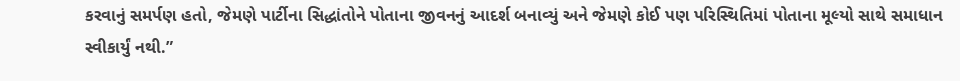કરવાનું સમર્પણ હતો, જેમણે પાર્ટીના સિદ્ધાંતોને પોતાના જીવનનું આદર્શ બનાવ્યું અને જેમણે કોઈ પણ પરિસ્થિતિમાં પોતાના મૂલ્યો સાથે સમાધાન સ્વીકાર્યું નથી.”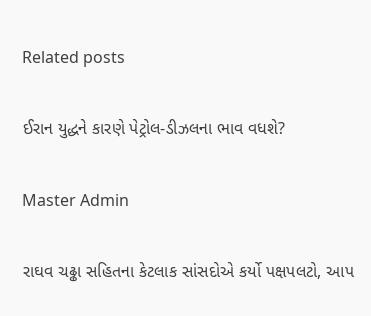Related posts

ઈરાન યુદ્ધને કારણે પેટ્રોલ-ડીઝલના ભાવ વધશે?

Master Admin

રાઘવ ચઢ્ઢા સહિતના કેટલાક સાંસદોએ કર્યો પક્ષપલટો, આપ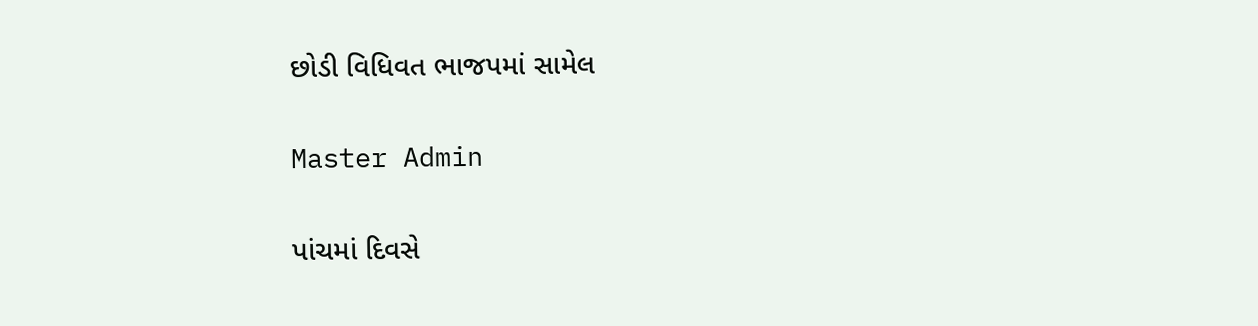છોડી વિધિવત ભાજપમાં સામેલ

Master Admin

પાંચમાં દિવસે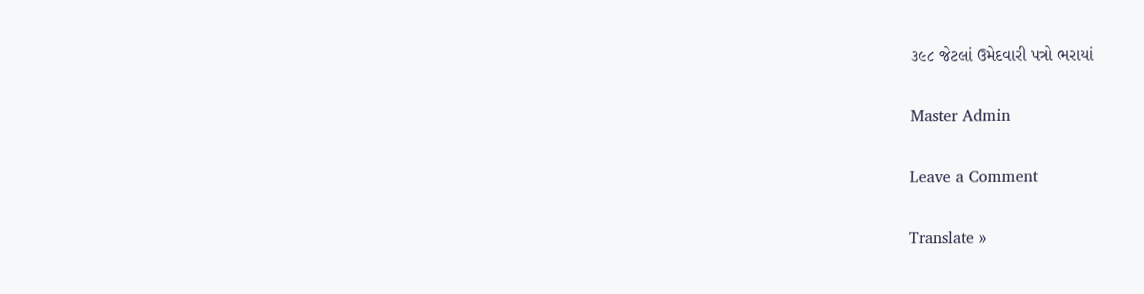૩૯૮ જેટલાં ઉમેદવારી પત્રો ભરાયાં

Master Admin

Leave a Comment

Translate »